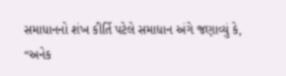સમાધાનનો શંખ કીર્તિ પટેલે સમાધાન અંગે જણાવ્યું કે, “અનેક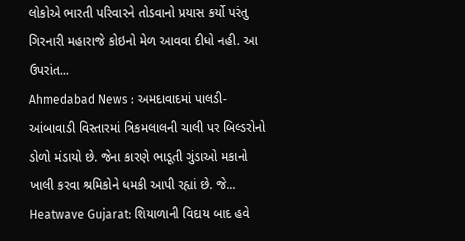લોકોએ ભારતી પરિવારને તોડવાનો પ્રયાસ કર્યો પરંતુ ગિરનારી મહારાજે કોઇનો મેળ આવવા દીધો નહી. આ ઉપરાંત...
Ahmedabad News : અમદાવાદમાં પાલડી-આંબાવાડી વિસ્તારમાં ત્રિકમલાલની ચાલી પર બિલ્ડરોનો ડોળો મંડાયો છે. જેના કારણે ભાડૂતી ગુંડાઓ મકાનો ખાલી કરવા શ્રમિકોને ધમકી આપી રહ્યાં છે. જે...
Heatwave Gujarat: શિયાળાની વિદાય બાદ હવે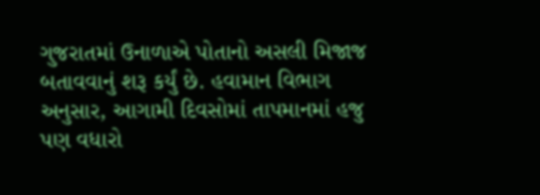ગુજરાતમાં ઉનાળાએ પોતાનો અસલી મિજાજ બતાવવાનું શરૂ કર્યું છે. હવામાન વિભાગ અનુસાર, આગામી દિવસોમાં તાપમાનમાં હજુ પણ વધારો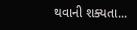થવાની શક્યતા...